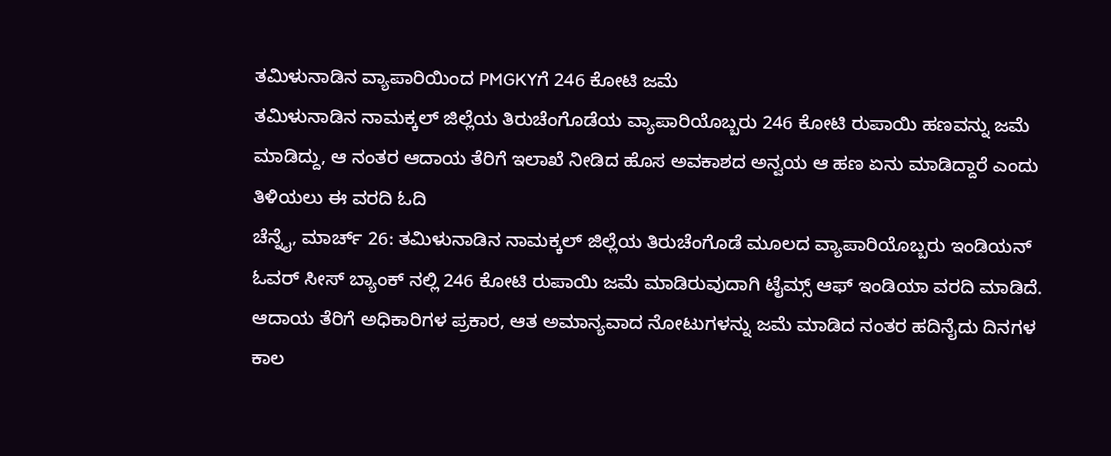ತಮಿಳುನಾಡಿನ ವ್ಯಾಪಾರಿಯಿಂದ PMGKYಗೆ 246 ಕೋಟಿ ಜಮೆ
ತಮಿಳುನಾಡಿನ ನಾಮಕ್ಕಲ್ ಜಿಲ್ಲೆಯ ತಿರುಚೆಂಗೊಡೆಯ ವ್ಯಾಪಾರಿಯೊಬ್ಬರು 246 ಕೋಟಿ ರುಪಾಯಿ ಹಣವನ್ನು ಜಮೆ ಮಾಡಿದ್ದು, ಆ ನಂತರ ಆದಾಯ ತೆರಿಗೆ ಇಲಾಖೆ ನೀಡಿದ ಹೊಸ ಅವಕಾಶದ ಅನ್ವಯ ಆ ಹಣ ಏನು ಮಾಡಿದ್ದಾರೆ ಎಂದು ತಿಳಿಯಲು ಈ ವರದಿ ಓದಿ
ಚೆನ್ನೈ, ಮಾರ್ಚ್ 26: ತಮಿಳುನಾಡಿನ ನಾಮಕ್ಕಲ್ ಜಿಲ್ಲೆಯ ತಿರುಚೆಂಗೊಡೆ ಮೂಲದ ವ್ಯಾಪಾರಿಯೊಬ್ಬರು ಇಂಡಿಯನ್ ಓವರ್ ಸೀಸ್ ಬ್ಯಾಂಕ್ ನಲ್ಲಿ 246 ಕೋಟಿ ರುಪಾಯಿ ಜಮೆ ಮಾಡಿರುವುದಾಗಿ ಟೈಮ್ಸ್ ಆಫ್ ಇಂಡಿಯಾ ವರದಿ ಮಾಡಿದೆ. ಆದಾಯ ತೆರಿಗೆ ಅಧಿಕಾರಿಗಳ ಪ್ರಕಾರ, ಆತ ಅಮಾನ್ಯವಾದ ನೋಟುಗಳನ್ನು ಜಮೆ ಮಾಡಿದ ನಂತರ ಹದಿನೈದು ದಿನಗಳ ಕಾಲ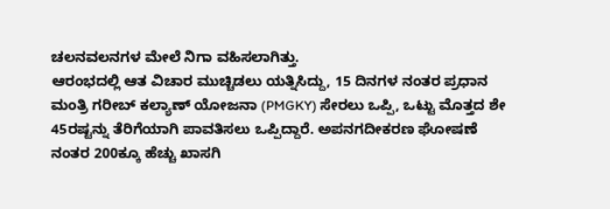ಚಲನವಲನಗಳ ಮೇಲೆ ನಿಗಾ ವಹಿಸಲಾಗಿತ್ತು.
ಆರಂಭದಲ್ಲಿ ಆತ ವಿಚಾರ ಮುಚ್ಚಿಡಲು ಯತ್ನಿಸಿದ್ದು, 15 ದಿನಗಳ ನಂತರ ಪ್ರಧಾನ ಮಂತ್ರಿ ಗರೀಬ್ ಕಲ್ಯಾಣ್ ಯೋಜನಾ (PMGKY) ಸೇರಲು ಒಪ್ಪಿ, ಒಟ್ಟು ಮೊತ್ತದ ಶೇ 45ರಷ್ಟನ್ನು ತೆರಿಗೆಯಾಗಿ ಪಾವತಿಸಲು ಒಪ್ಪಿದ್ದಾರೆ. ಅಪನಗದೀಕರಣ ಘೋಷಣೆ ನಂತರ 200ಕ್ಕೂ ಹೆಚ್ಚು ಖಾಸಗಿ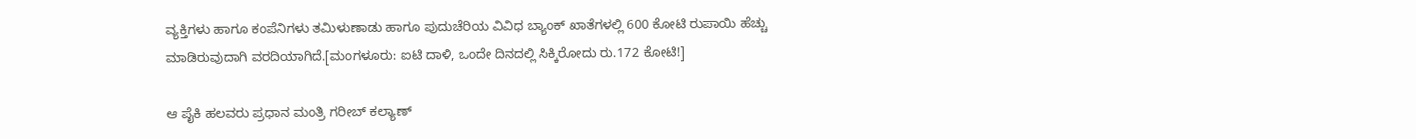ವ್ಯಕ್ತಿಗಳು ಹಾಗೂ ಕಂಪೆನಿಗಳು ತಮಿಳುಣಾಡು ಹಾಗೂ ಪುದುಚೆರಿಯ ವಿವಿಧ ಬ್ಯಾಂಕ್ ಖಾತೆಗಳಲ್ಲಿ 600 ಕೋಟಿ ರುಪಾಯಿ ಹೆಚ್ಚು ಮಾಡಿರುವುದಾಗಿ ವರದಿಯಾಗಿದೆ.[ಮಂಗಳೂರು: ಐಟಿ ದಾಳಿ, ಒಂದೇ ದಿನದಲ್ಲಿ ಸಿಕ್ಕಿರೋದು ರು.172 ಕೋಟಿ!]

ಆ ಪೈಕಿ ಹಲವರು ಪ್ರಧಾನ ಮಂತ್ರಿ ಗರೀಬ್ ಕಲ್ಯಾಣ್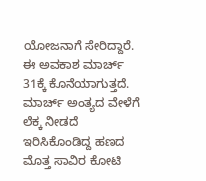ಯೋಜನಾಗೆ ಸೇರಿದ್ದಾರೆ. ಈ ಅವಕಾಶ ಮಾರ್ಚ್ 31ಕ್ಕೆ ಕೊನೆಯಾಗುತ್ತದೆ. ಮಾರ್ಚ್ ಅಂತ್ಯದ ವೇಳೆಗೆ ಲೆಕ್ಕ ನೀಡದೆ ಇರಿಸಿಕೊಂಡಿದ್ದ ಹಣದ ಮೊತ್ತ ಸಾವಿರ ಕೋಟಿ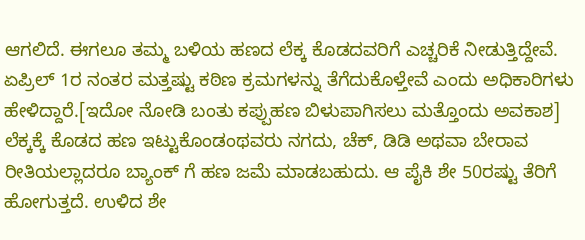ಆಗಲಿದೆ. ಈಗಲೂ ತಮ್ಮ ಬಳಿಯ ಹಣದ ಲೆಕ್ಕ ಕೊಡದವರಿಗೆ ಎಚ್ಚರಿಕೆ ನೀಡುತ್ತಿದ್ದೇವೆ. ಏಪ್ರಿಲ್ 1ರ ನಂತರ ಮತ್ತಷ್ಟು ಕಠಿಣ ಕ್ರಮಗಳನ್ನು ತೆಗೆದುಕೊಳ್ತೇವೆ ಎಂದು ಅಧಿಕಾರಿಗಳು ಹೇಳಿದ್ದಾರೆ.[ಇದೋ ನೋಡಿ ಬಂತು ಕಪ್ಪುಹಣ ಬಿಳುಪಾಗಿಸಲು ಮತ್ತೊಂದು ಅವಕಾಶ]
ಲೆಕ್ಕಕ್ಕೆ ಕೊಡದ ಹಣ ಇಟ್ಟುಕೊಂಡಂಥವರು ನಗದು, ಚೆಕ್, ಡಿಡಿ ಅಥವಾ ಬೇರಾವ ರೀತಿಯಲ್ಲಾದರೂ ಬ್ಯಾಂಕ್ ಗೆ ಹಣ ಜಮೆ ಮಾಡಬಹುದು. ಆ ಪೈಕಿ ಶೇ 50ರಷ್ಟು ತೆರಿಗೆ ಹೋಗುತ್ತದೆ. ಉಳಿದ ಶೇ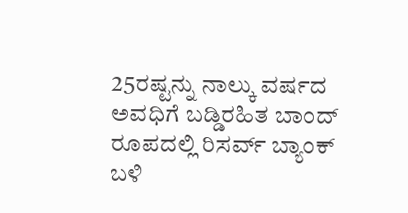25ರಷ್ಟನ್ನು ನಾಲ್ಕು ವರ್ಷದ ಅವಧಿಗೆ ಬಡ್ಡಿರಹಿತ ಬಾಂದ್ ರೂಪದಲ್ಲಿ ರಿಸರ್ವ್ ಬ್ಯಾಂಕ್ ಬಳಿ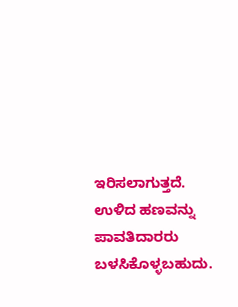ಇರಿಸಲಾಗುತ್ತದೆ. ಉಳಿದ ಹಣವನ್ನು ಪಾವತಿದಾರರು ಬಳಸಿಕೊಳ್ಳಬಹುದು.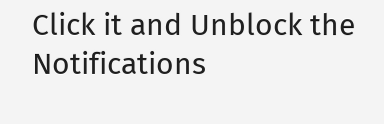Click it and Unblock the Notifications